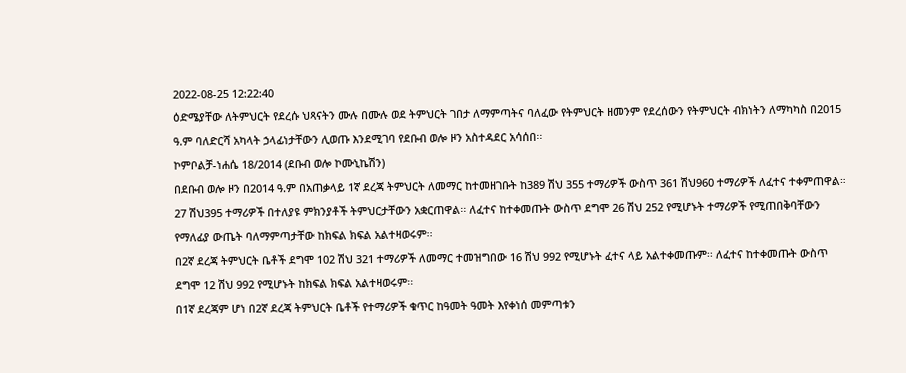2022-08-25 12:22:40
ዕድሜያቸው ለትምህርት የደረሱ ህጻናትን ሙሉ በሙሉ ወደ ትምህርት ገበታ ለማምጣትና ባለፈው የትምህርት ዘመንም የደረሰውን የትምህርት ብክነትን ለማካካስ በ2015 ዓ.ም ባለድርሻ አካላት ኃላፊነታቸውን ሊወጡ እንደሚገባ የደቡብ ወሎ ዞን አስተዳደር አሳሰበ፡፡
ኮምቦልቻ-ነሐሴ 18/2014 (ደቡብ ወሎ ኮሙኒኬሽን)
በደቡብ ወሎ ዞን በ2014 ዓ.ም በአጠቃላይ 1ኛ ደረጃ ትምህርት ለመማር ከተመዘገቡት ከ389 ሽህ 355 ተማሪዎች ውስጥ 361 ሽህ960 ተማሪዎች ለፈተና ተቀምጠዋል። 27 ሽህ395 ተማሪዎች በተለያዩ ምክንያቶች ትምህርታቸውን አቋርጠዋል፡፡ ለፈተና ከተቀመጡት ውስጥ ደግሞ 26 ሽህ 252 የሚሆኑት ተማሪዎች የሚጠበቅባቸውን የማለፊያ ውጤት ባለማምጣታቸው ከክፍል ክፍል አልተዛወሩም፡፡
በ2ኛ ደረጃ ትምህርት ቤቶች ደግሞ 102 ሽህ 321 ተማሪዎች ለመማር ተመዝግበው 16 ሽህ 992 የሚሆኑት ፈተና ላይ አልተቀመጡም፡፡ ለፈተና ከተቀመጡት ውስጥ ደግሞ 12 ሽህ 992 የሚሆኑት ከክፍል ክፍል አልተዛወሩም፡፡
በ1ኛ ደረጃም ሆነ በ2ኛ ደረጃ ትምህርት ቤቶች የተማሪዎች ቁጥር ከዓመት ዓመት እየቀነሰ መምጣቱን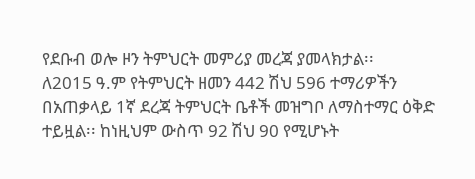የደቡብ ወሎ ዞን ትምህርት መምሪያ መረጃ ያመላክታል፡፡
ለ2015 ዓ.ም የትምህርት ዘመን 442 ሽህ 596 ተማሪዎችን በአጠቃላይ 1ኛ ደረጃ ትምህርት ቤቶች መዝግቦ ለማስተማር ዕቅድ ተይዟል፡፡ ከነዚህም ውስጥ 92 ሽህ 90 የሚሆኑት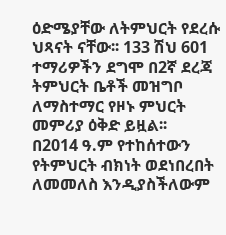ዕድሜያቸው ለትምህርት የደረሱ ህጻናት ናቸው፡፡ 133 ሽህ 601 ተማሪዎችን ደግሞ በ2ኛ ደረጃ ትምህርት ቤቶች መዝግቦ ለማስተማር የዞኑ ምህርት መምሪያ ዕቅድ ይዟል፡፡
በ2014 ዓ.ም የተከሰተውን የትምህርት ብክነት ወደነበረበት ለመመለስ እንዲያስችለውም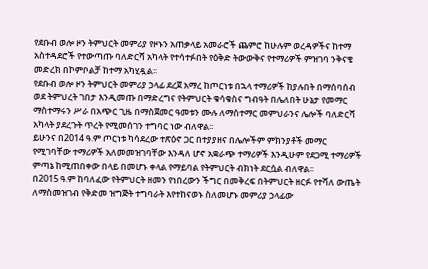የደቡብ ወሎ ዞን ትምህርት መምሪያ የዞኑን አጠቃላይ አመራሮች ጨምሮ ከሁሉም ወረዳዎችና ከተማ አስተዳደሮች የተውጣጡ ባለድርሻ አካላት የተሳተፉበት የዕቅድ ትውውቅና የተማሪዎች ምዝገባ ንቅናቄ መድረክ በኮምቦልቻ ከተማ አካሂዷል፡፡
የደቡብ ወሎ ዞን ትምህርት መምሪያ ኃላፊ ደረጀ አማረ ከጦርነቱ በኋላ ተማሪዎች ከያሉበት በማሰባሰብ ወደ ትምህረት ገበታ እንዲመጡ በማድረግና የትምህርት ቁሳቁስና ግብዓት በሌለበት ሁኔታ የመማር ማስተማሩን ሥራ በአጭር ጊዜ በማስጀመር ዓመቱን ሙሉ ለማስተማር መምህራንና ሌሎች ባለድርሻ አካላት ያደረጉት ጥረት የሚመሰገን ተግባር ነው ብለዋል፡፡
ይሁንና በ2014 ዓ.ም ጦርነቱ ካሳደረው ተጽዕኖ ጋር በተያያዘና በሌሎችም ምክንያቶች መማር የሚገባቸው ተማሪዎች አለመመዝገባቸው እንዳለ ሆኖ አቋራጭ ተማሪዎች እንዲሁም የደጋሚ ተማሪዎች ምጣኔ ከሚጠበቀው በላይ በመሆኑ ቀላል የማይባል የትምህርት ብክነት ደርሷል ብለዋል፡፡
በ2015 ዓ.ም ከባለፈው የትምህርት ዘመን የነበረውን ችግር በመቅረፍ በትምህርት ዘርፉ የተሻለ ውጤት ለማስመዝገብ የቅድመ ዝግጅት ተግባራት እየተከናወኑ ስለመሆኑ መምሪያ ኃላፊው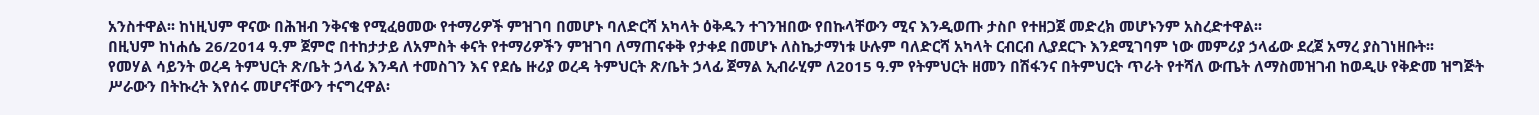አንስተዋል፡፡ ከነዚህም ዋናው በሕዝብ ንቅናቄ የሚፈፀመው የተማሪዎች ምዝገባ በመሆኑ ባለድርሻ አካላት ዕቅዱን ተገንዝበው የበኩላቸውን ሚና እንዲወጡ ታስቦ የተዘጋጀ መድረክ መሆኑንም አስረድተዋል፡፡
በዚህም ከነሐሴ 26/2014 ዓ.ም ጀምሮ በተከታታይ ለአምስት ቀናት የተማሪዎችን ምዝገባ ለማጠናቀቅ የታቀደ በመሆኑ ለስኬታማነቱ ሁሉም ባለድርሻ አካላት ርብርብ ሊያደርጉ እንደሚገባም ነው መምሪያ ኃላፊው ደረጀ አማረ ያስገነዘቡት፡፡
የመሃል ሳይንት ወረዳ ትምህርት ጽ/ቤት ኃላፊ እንዳለ ተመስገን እና የደሴ ዙሪያ ወረዳ ትምህርት ጽ/ቤት ኃላፊ ጀማል ኢብራሂም ለ2015 ዓ.ም የትምህርት ዘመን በሽፋንና በትምህርት ጥራት የተሻለ ውጤት ለማስመዝገብ ከወዲሁ የቅድመ ዝግጅት ሥራውን በትኩረት እየሰሩ መሆናቸውን ተናግረዋል፡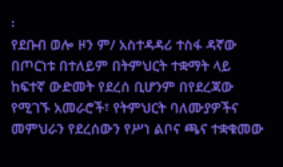፡
የደቡብ ወሎ ዞን ም/ አስተዳዳሪ ተስፋ ዳኛው በጦርነቱ በተለይም በትምህርት ተቋማት ላይ ከፍተኛ ውድመት የደረሰ ቢሆንም በየደረጃው የሚገኙ አመራሮች፣ የትምህርት ባለሙያዎችና መምህራን የደረሰውን የሥነ ልቦና ጫና ተቋቁመው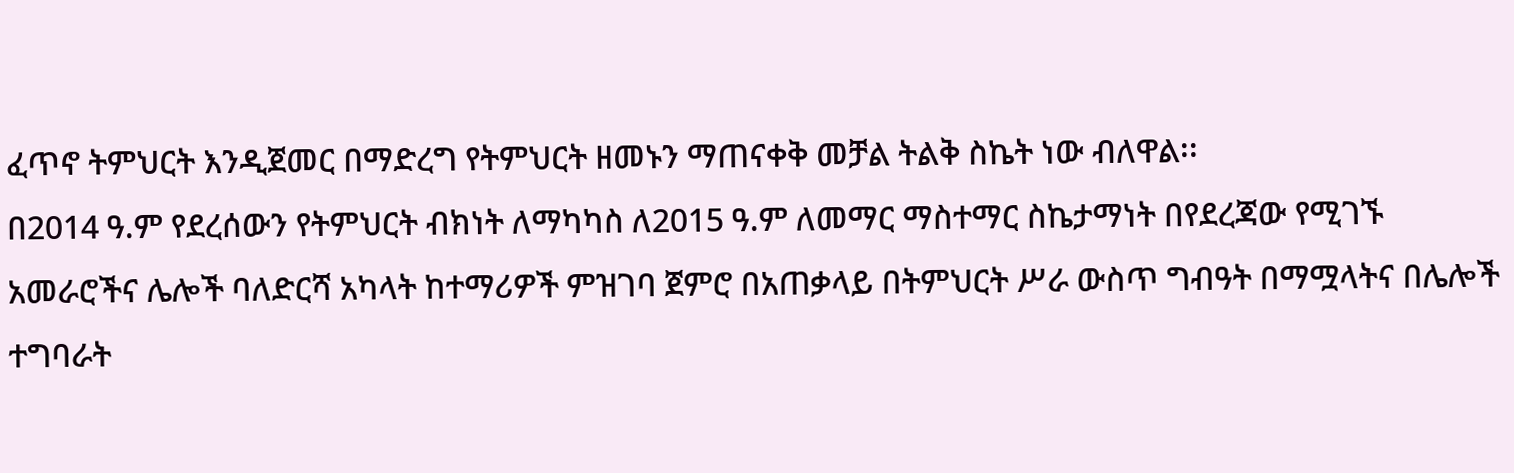ፈጥኖ ትምህርት እንዲጀመር በማድረግ የትምህርት ዘመኑን ማጠናቀቅ መቻል ትልቅ ስኬት ነው ብለዋል፡፡
በ2014 ዓ.ም የደረሰውን የትምህርት ብክነት ለማካካስ ለ2015 ዓ.ም ለመማር ማስተማር ስኬታማነት በየደረጃው የሚገኙ አመራሮችና ሌሎች ባለድርሻ አካላት ከተማሪዎች ምዝገባ ጀምሮ በአጠቃላይ በትምህርት ሥራ ውስጥ ግብዓት በማሟላትና በሌሎች ተግባራት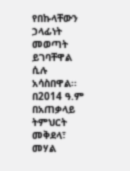የበኩላቸውን ኃላፊነት መወጣት ይገባቸዋል ሲሉ አሳስበዋል፡፡
በ2014 ዓ.ም በአጠቃላይ ትምህርት መቅደላ፣ መሃል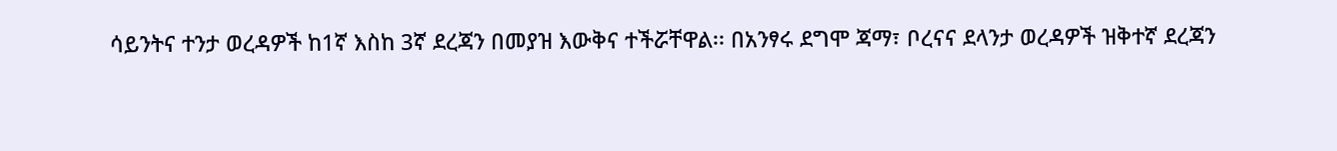ሳይንትና ተንታ ወረዳዎች ከ1ኛ እስከ 3ኛ ደረጃን በመያዝ እውቅና ተችሯቸዋል፡፡ በአንፃሩ ደግሞ ጃማ፣ ቦረናና ደላንታ ወረዳዎች ዝቅተኛ ደረጃን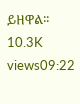ይዘዋል፡፡
10.3K views09:22